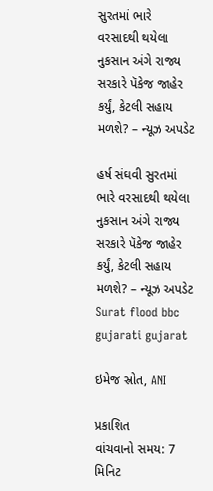સુરતમાં ભારે વરસાદથી થયેલા નુકસાન અંગે રાજ્ય સરકારે પૅકેજ જાહેર કર્યું, કેટલી સહાય મળશે? – ન્યૂઝ અપડેટ

હર્ષ સંઘવી સુરતમાં ભારે વરસાદથી થયેલા નુકસાન અંગે રાજ્ય સરકારે પૅકેજ જાહેર કર્યું, કેટલી સહાય મળશે? – ન્યૂઝ અપડેટ Surat flood bbc gujarati gujarat

ઇમેજ સ્રોત, ANI

પ્રકાશિત
વાંચવાનો સમય: 7 મિનિટ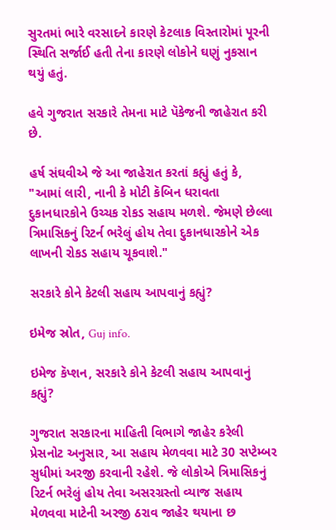સુરતમાં ભારે વરસાદને કારણે કેટલાક વિસ્તારોમાં પૂરની સ્થિતિ સર્જાઈ હતી તેના કારણે લોકોને ઘણું નુકસાન થયું હતું.

હવે ગુજરાત સરકારે તેમના માટે પૅકેજની જાહેરાત કરી છે.

હર્ષ સંઘવીએ જે આ જાહેરાત કરતાં કહ્યું હતું કે, "આમાં લારી, નાની કે મોટી કૅબિન ધરાવતા દુકાનધારકોને ઉચ્ચક રોકડ સહાય મળશે. જેમણે છેલ્લા ત્રિમાસિકનું રિટર્ન ભરેલું હોય તેવા દુકાનધારકોને એક લાખની રોકડ સહાય ચૂકવાશે."

સરકારે કોને કેટલી સહાય આપવાનું કહ્યું?

ઇમેજ સ્રોત, Guj info.

ઇમેજ કૅપ્શન, સરકારે કોને કેટલી સહાય આપવાનું કહ્યું?

ગુજરાત સરકારના માહિતી વિભાગે જાહેર કરેલી પ્રેસનોટ અનુસાર, આ સહાય મેળવવા માટે 30 સપ્ટેમ્બર સુધીમાં અરજી કરવાની રહેશે. જે લોકોએ ત્રિમાસિકનું રિટર્ન ભરેલું હોય તેવા અસરગ્રસ્તો વ્યાજ સહાય મેળવવા માટેની અરજી ઠરાવ જાહેર થયાના છ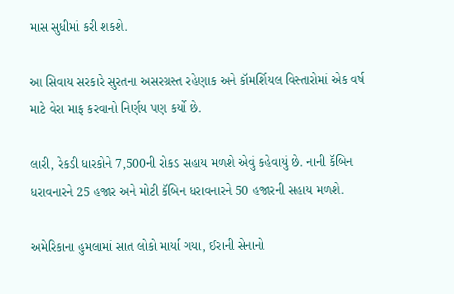માસ સુધીમાં કરી શકશે.

આ સિવાય સરકારે સુરતના અસરગ્રસ્ત રહેણાક અને કૉમર્શિયલ વિસ્તારોમાં એક વર્ષ માટે વેરા માફ કરવાનો નિર્ણય પણ કર્યો છે.

લારી, રેકડી ધારકોને 7,500ની રોકડ સહાય મળશે એવું કહેવાયું છે. નાની કૅબિન ધરાવનારને 25 હજાર અને મોટી કૅબિન ધરાવનારને 50 હજારની સહાય મળશે.

અમેરિકાના હુમલામાં સાત લોકો માર્યા ગયા, ઈરાની સેનાનો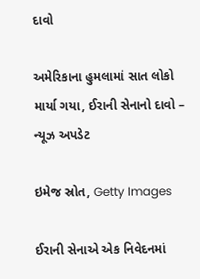દાવો

અમેરિકાના હુમલામાં સાત લોકો માર્યા ગયા, ઈરાની સેનાનો દાવો – ન્યૂઝ અપડેટ

ઇમેજ સ્રોત, Getty Images

ઈરાની સેનાએ એક નિવેદનમાં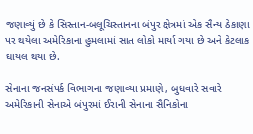જણાવ્યું છે કે સિસ્તાન-બલૂચિસ્તાનના બંપુર ક્ષેત્રમાં એક સૈન્ય ઠેકાણા પર થયેલા અમેરિકાના હુમલામાં સાત લોકો માર્યા ગયા છે અને કેટલાક ઘાયલ થયા છે.

સેનાના જનસંપર્ક વિભાગના જણાવ્યા પ્રમાણે, બુધવારે સવારે અમેરિકાની સેનાએ બંપુરમાં ઈરાની સેનાના સૈનિકોના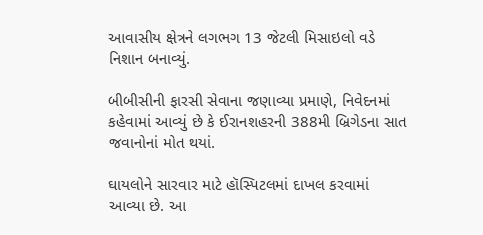આવાસીય ક્ષેત્રને લગભગ 13 જેટલી મિસાઇલો વડે નિશાન બનાવ્યું.

બીબીસીની ફારસી સેવાના જણાવ્યા પ્રમાણે, નિવેદનમાં કહેવામાં આવ્યું છે કે ઈરાનશહરની 388મી બ્રિગેડના સાત જવાનોનાં મોત થયાં.

ઘાયલોને સારવાર માટે હૉસ્પિટલમાં દાખલ કરવામાં આવ્યા છે. આ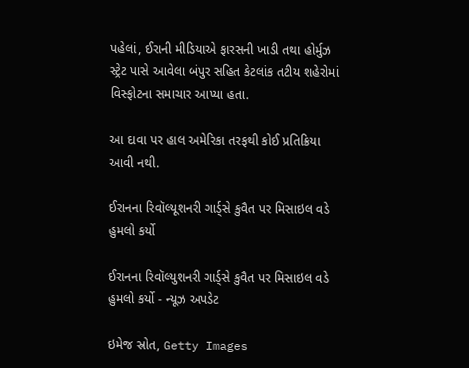પહેલાં, ઈરાની મીડિયાએ ફારસની ખાડી તથા હોર્મુઝ સ્ટ્રેટ પાસે આવેલા બંપુર સહિત કેટલાંક તટીય શહેરોમાં વિસ્ફોટના સમાચાર આપ્યા હતા.

આ દાવા પર હાલ અમેરિકા તરફથી કોઈ પ્રતિક્રિયા આવી નથી.

ઈરાનના રિવૉલ્યૂશનરી ગાર્ડ્સે કુવૈત પર મિસાઇલ વડે હુમલો કર્યો

ઈરાનના રિવૉલ્યુશનરી ગાર્ડ્સે કુવૈત પર મિસાઇલ વડે હુમલો કર્યો - ન્યૂઝ અપડેટ

ઇમેજ સ્રોત, Getty Images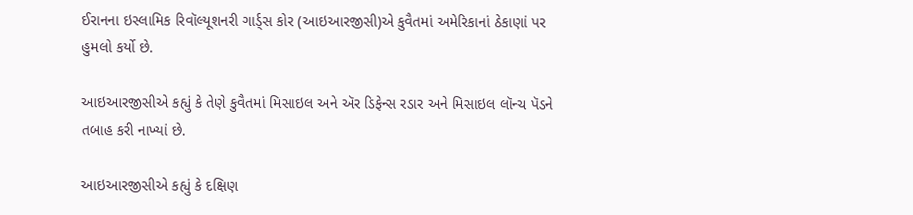ઈરાનના ઇસ્લામિક રિવૉલ્યૂશનરી ગાર્ડ્સ કોર (આઇઆરજીસી)એ કુવૈતમાં અમેરિકાનાં ઠેકાણાં પર હુમલો કર્યો છે.

આઇઆરજીસીએ કહ્યું કે તેણે કુવૈતમાં મિસાઇલ અને ઍર ડિફેન્સ રડાર અને મિસાઇલ લૉન્ચ પૅડને તબાહ કરી નાખ્યાં છે.

આઇઆરજીસીએ કહ્યું કે દક્ષિણ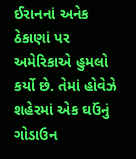ઈરાનનાં અનેક ઠેકાણાં પર અમેરિકાએ હુમલો કર્યો છે. તેમાં હોવેઝે શહેરમાં એક ઘઉંનું ગોડાઉન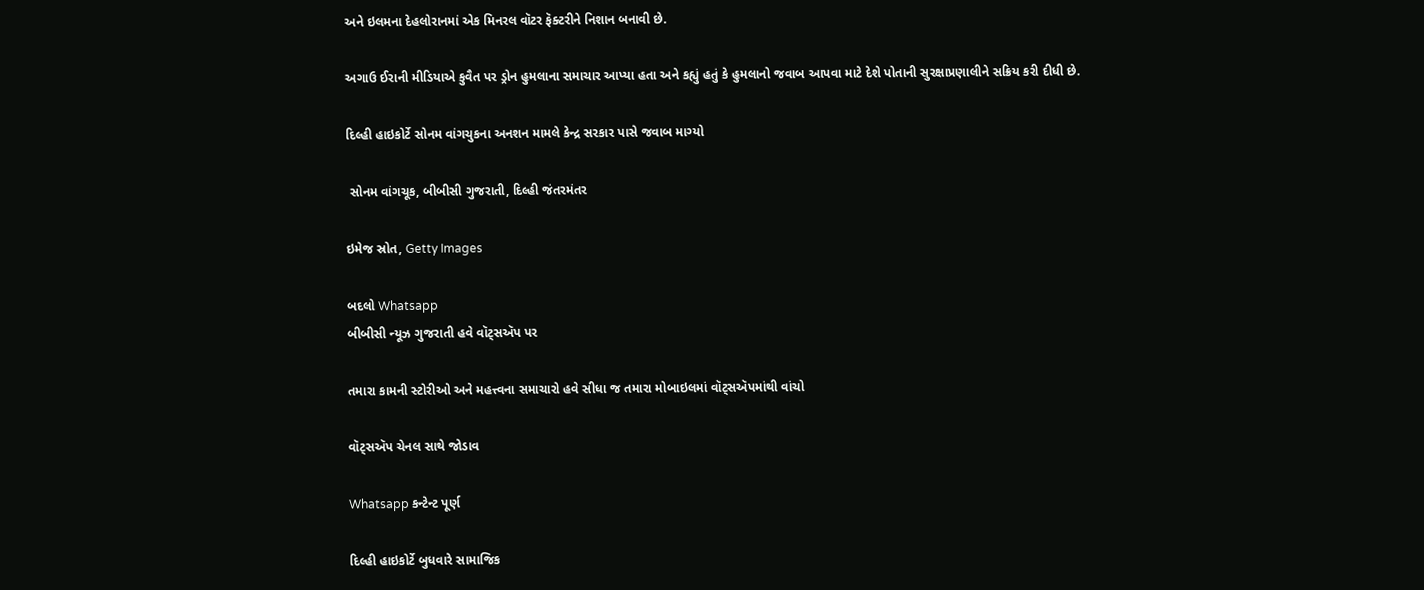અને ઇલમના દેહલોરાનમાં એક મિનરલ વૉટર ફૅક્ટરીને નિશાન બનાવી છે.

અગાઉ ઈરાની મીડિયાએ કુવૈત પર ડ્રોન હુમલાના સમાચાર આપ્યા હતા અને કહ્યું હતું કે હુમલાનો જવાબ આપવા માટે દેશે પોતાની સુરક્ષાપ્રણાલીને સક્રિય કરી દીધી છે.

દિલ્હી હાઇકોર્ટે સોનમ વાંગચુકના અનશન મામલે કેન્દ્ર સરકાર પાસે જવાબ માગ્યો

 સોનમ વાંગચૂક, બીબીસી ગુજરાતી, દિલ્હી જંતરમંતર

ઇમેજ સ્રોત, Getty Images

બદલો Whatsapp
બીબીસી ન્યૂઝ ગુજરાતી હવે વૉટ્સઍપ પર

તમારા કામની સ્ટોરીઓ અને મહત્ત્વના સમાચારો હવે સીધા જ તમારા મોબાઇલમાં વૉટ્સઍપમાંથી વાંચો

વૉટ્સઍપ ચેનલ સાથે જોડાવ

Whatsapp કન્ટેન્ટ પૂર્ણ

દિલ્હી હાઇકોર્ટે બુધવારે સામાજિક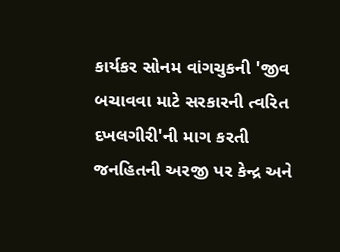કાર્યકર સોનમ વાંગચુકની 'જીવ બચાવવા માટે સરકારની ત્વરિત દખલગીરી'ની માગ કરતી જનહિતની અરજી પર કેન્દ્ર અને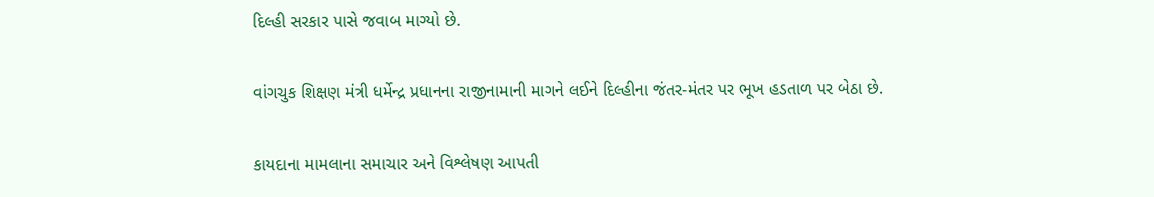દિલ્હી સરકાર પાસે જવાબ માગ્યો છે.

વાંગચુક શિક્ષણ મંત્રી ધર્મેન્દ્ર પ્રધાનના રાજીનામાની માગને લઈને દિલ્હીના જંતર-મંતર પર ભૂખ હડતાળ પર બેઠા છે.

કાયદાના મામલાના સમાચાર અને વિશ્લેષણ આપતી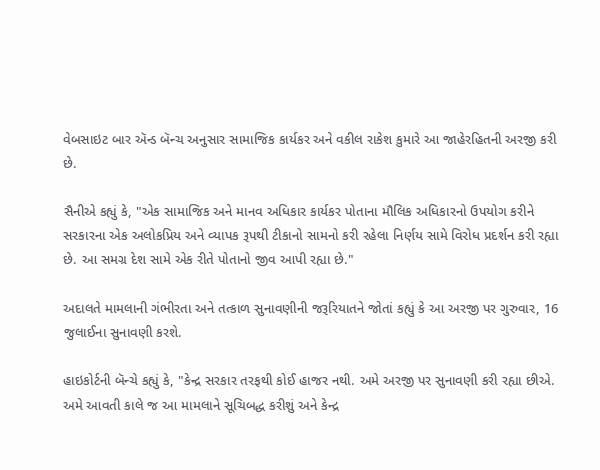વેબસાઇટ બાર ઍન્ડ બૅન્ચ અનુસાર સામાજિક કાર્યકર અને વકીલ રાકેશ કુમારે આ જાહેરહિતની અરજી કરી છે.

સૈનીએ કહ્યું કે, "એક સામાજિક અને માનવ અધિકાર કાર્યકર પોતાના મૌલિક અધિકારનો ઉપયોગ કરીને સરકારના એક અલોકપ્રિય અને વ્યાપક રૂપથી ટીકાનો સામનો કરી રહેલા નિર્ણય સામે વિરોધ પ્રદર્શન કરી રહ્યા છે. આ સમગ્ર દેશ સામે એક રીતે પોતાનો જીવ આપી રહ્યા છે."

અદાલતે મામલાની ગંભીરતા અને તત્કાળ સુનાવણીની જરૂરિયાતને જોતાં કહ્યું કે આ અરજી પર ગુરુવાર, 16 જુલાઈના સુનાવણી કરશે.

હાઇકોર્ટની બૅન્ચે કહ્યું કે, "કેન્દ્ર સરકાર તરફથી કોઈ હાજર નથી. અમે અરજી પર સુનાવણી કરી રહ્યા છીએ. અમે આવતી કાલે જ આ મામલાને સૂચિબદ્ધ કરીશું અને કેન્દ્ર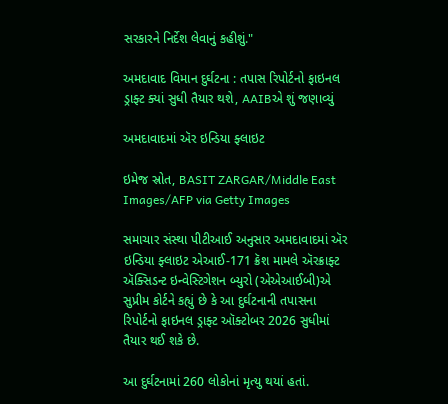સરકારને નિર્દેશ લેવાનું કહીશું."

અમદાવાદ વિમાન દુર્ઘટના : તપાસ રિપોર્ટનો ફાઇનલ ડ્રાફ્ટ ક્યાં સુધી તૈયાર થશે, AAIBએ શું જણાવ્યું

અમદાવાદમાં ઍર ઇન્ડિયા ફ્લાઇટ

ઇમેજ સ્રોત, BASIT ZARGAR/Middle East Images/AFP via Getty Images

સમાચાર સંસ્થા પીટીઆઈ અનુસાર અમદાવાદમાં ઍર ઇન્ડિયા ફ્લાઇટ એઆઈ-171 ક્રૅશ મામલે ઍરક્રાફ્ટ ઍક્સિડન્ટ ઇન્વેસ્ટિગેશન બ્યુરો (એએઆઈબી)એ સુપ્રીમ કોર્ટને કહ્યું છે કે આ દુર્ઘટનાની તપાસના રિપોર્ટનો ફાઇનલ ડ્રાફ્ટ ઑક્ટોબર 2026 સુધીમાં તૈયાર થઈ શકે છે.

આ દુર્ઘટનામાં 260 લોકોનાં મૃત્યુ થયાં હતાં.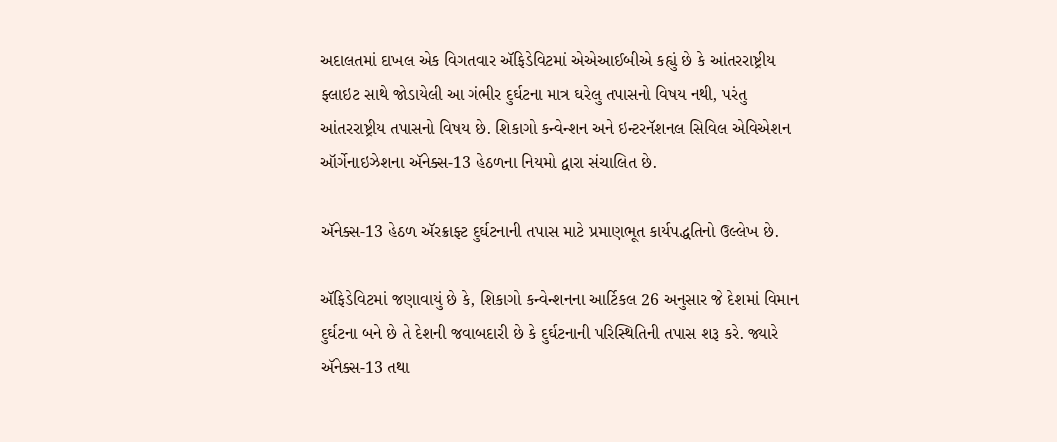અદાલતમાં દાખલ એક વિગતવાર ઍફિડેવિટમાં એએઆઈબીએ કહ્યું છે કે આંતરરાષ્ટ્રીય ફ્લાઇટ સાથે જોડાયેલી આ ગંભીર દુર્ઘટના માત્ર ઘરેલુ તપાસનો વિષય નથી, પરંતુ આંતરરાષ્ટ્રીય તપાસનો વિષય છે. શિકાગો કન્વેન્શન અને ઇન્ટરનૅશનલ સિવિલ એવિએશન ઑર્ગેનાઇઝેશના ઍનેક્સ-13 હેઠળના નિયમો દ્વારા સંચાલિત છે.

ઍનેક્સ-13 હેઠળ ઍરક્રાફ્ટ દુર્ઘટનાની તપાસ માટે પ્રમાણભૂત કાર્યપદ્ધતિનો ઉલ્લેખ છે.

ઍફિડેવિટમાં જણાવાયું છે કે, શિકાગો કન્વેન્શનના આર્ટિકલ 26 અનુસાર જે દેશમાં વિમાન દુર્ઘટના બને છે તે દેશની જવાબદારી છે કે દુર્ઘટનાની પરિસ્થિતિની તપાસ શરૂ કરે. જ્યારે ઍનેક્સ-13 તથા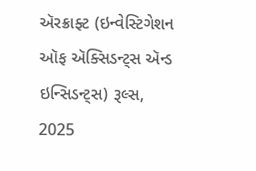ઍરક્રાફ્ટ (ઇન્વેસ્ટિગેશન ઑફ ઍક્સિડન્ટ્સ ઍન્ડ ઇન્સિડન્ટ્સ) રૂલ્સ, 2025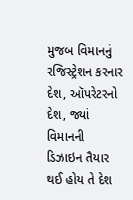મુજબ વિમાનનું રજિસ્ટ્રેશન કરનાર દેશ, ઑપરેટરનો દેશ, જ્યાં વિમાનની ડિઝાઇન તૈયાર થઈ હોય તે દેશ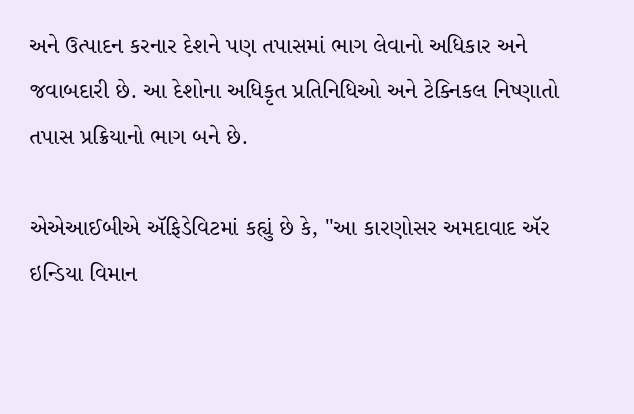અને ઉત્પાદન કરનાર દેશને પણ તપાસમાં ભાગ લેવાનો અધિકાર અને જવાબદારી છે. આ દેશોના અધિકૃત પ્રતિનિધિઓ અને ટેક્નિકલ નિષ્ણાતો તપાસ પ્રક્રિયાનો ભાગ બને છે.

એએઆઈબીએ ઍફિડેવિટમાં કહ્યું છે કે, "આ કારણોસર અમદાવાદ ઍર ઇન્ડિયા વિમાન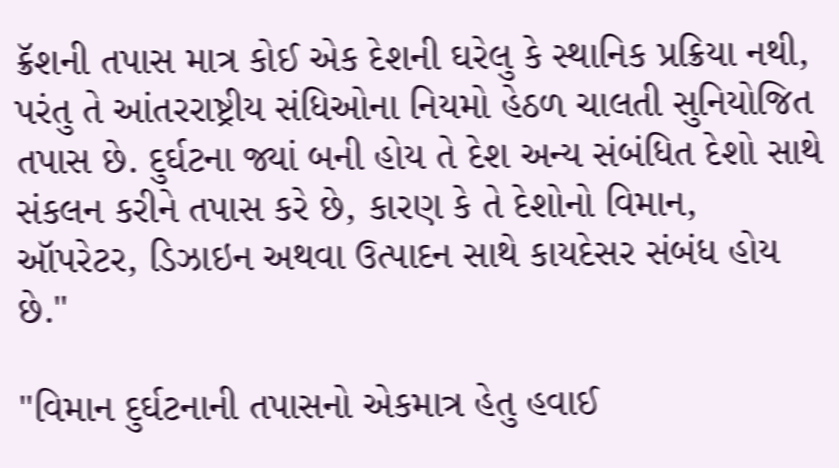ક્રૅશની તપાસ માત્ર કોઈ એક દેશની ઘરેલુ કે સ્થાનિક પ્રક્રિયા નથી, પરંતુ તે આંતરરાષ્ટ્રીય સંધિઓના નિયમો હેઠળ ચાલતી સુનિયોજિત તપાસ છે. દુર્ઘટના જ્યાં બની હોય તે દેશ અન્ય સંબંધિત દેશો સાથે સંકલન કરીને તપાસ કરે છે, કારણ કે તે દેશોનો વિમાન, ઑપરેટર, ડિઝાઇન અથવા ઉત્પાદન સાથે કાયદેસર સંબંધ હોય છે."

"વિમાન દુર્ઘટનાની તપાસનો એકમાત્ર હેતુ હવાઈ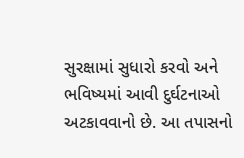સુરક્ષામાં સુધારો કરવો અને ભવિષ્યમાં આવી દુર્ઘટનાઓ અટકાવવાનો છે. આ તપાસનો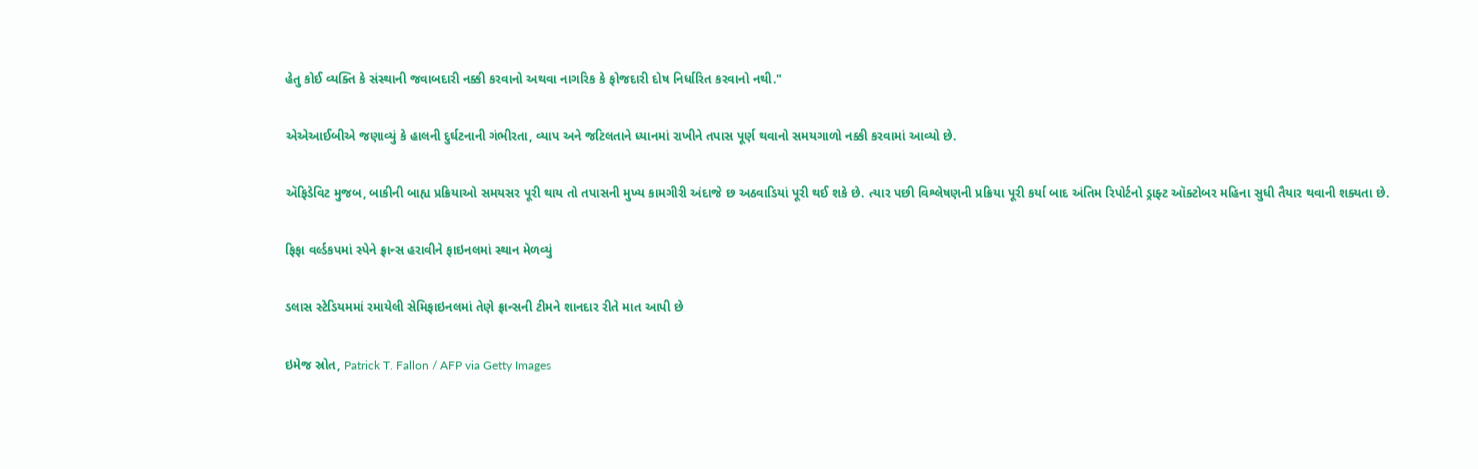હેતુ કોઈ વ્યક્તિ કે સંસ્થાની જવાબદારી નક્કી કરવાનો અથવા નાગરિક કે ફોજદારી દોષ નિર્ધારિત કરવાનો નથી."

એએઆઈબીએ જણાવ્યું કે હાલની દુર્ઘટનાની ગંભીરતા, વ્યાપ અને જટિલતાને ધ્યાનમાં રાખીને તપાસ પૂર્ણ થવાનો સમયગાળો નક્કી કરવામાં આવ્યો છે.

ઍફિડેવિટ મુજબ, બાકીની બાહ્ય પ્રક્રિયાઓ સમયસર પૂરી થાય તો તપાસની મુખ્ય કામગીરી અંદાજે છ અઠવાડિયાં પૂરી થઈ શકે છે. ત્યાર પછી વિશ્લેષણની પ્રક્રિયા પૂરી કર્યા બાદ અંતિમ રિપોર્ટનો ડ્રાફ્ટ ઑક્ટોબર મહિના સુધી તૈયાર થવાની શક્યતા છે.

ફિફા વર્લ્ડકપમાં સ્પેને ફ્રાન્સ હરાવીને ફાઇનલમાં સ્થાન મેળવ્યું

ડલાસ સ્ટેડિયમમાં રમાયેલી સેમિફાઇનલમાં તેણે ફ્રાન્સની ટીમને શાનદાર રીતે માત આપી છે

ઇમેજ સ્રોત, Patrick T. Fallon / AFP via Getty Images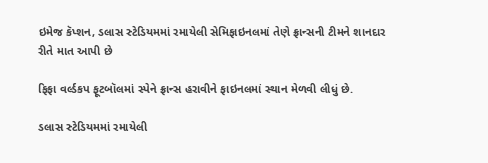ઇમેજ કૅપ્શન, ડલાસ સ્ટેડિયમમાં રમાયેલી સેમિફાઇનલમાં તેણે ફ્રાન્સની ટીમને શાનદાર રીતે માત આપી છે

ફિફા વર્લ્ડકપ ફૂટબૉલમાં સ્પેને ફ્રાન્સ હરાવીને ફાઇનલમાં સ્થાન મેળવી લીધું છે.

ડલાસ સ્ટેડિયમમાં રમાયેલી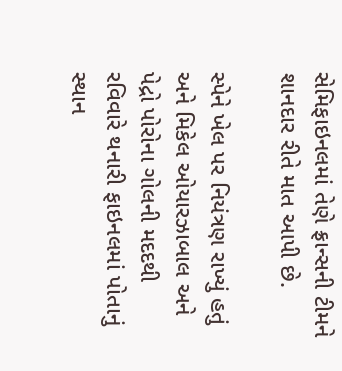સેમિફાઇનલમાં તેણે ફ્રાન્સની ટીમને શાનદાર રીતે માત આપી છે.

સ્પેને ખેલ પર નિયંત્રણ રાખ્યું હતું અને મિકેલ ઓયારઝાબાલ અને પેદ્રો પોરોના ગોલની મદદથી રવિવારે થનારી ફાઇનલમાં પોતાનું સ્થાન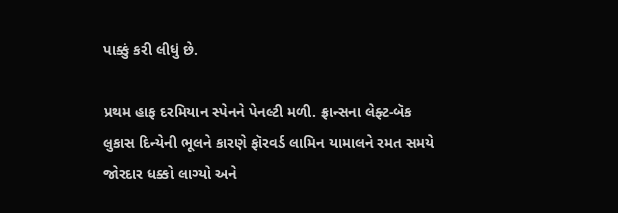પાક્કું કરી લીધું છે.

પ્રથમ હાફ દરમિયાન સ્પેનને પેનલ્ટી મળી. ફ્રાન્સના લેફ્ટ-બૅક લુકાસ દિન્યેની ભૂલને કારણે ફૉરવર્ડ લામિન યામાલને રમત સમયે જોરદાર ધક્કો લાગ્યો અને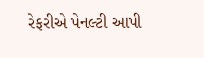રેફરીએ પેનલ્ટી આપી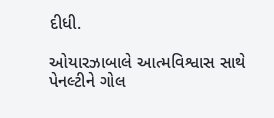દીધી.

ઓયારઝાબાલે આત્મવિશ્વાસ સાથે પેનલ્ટીને ગોલ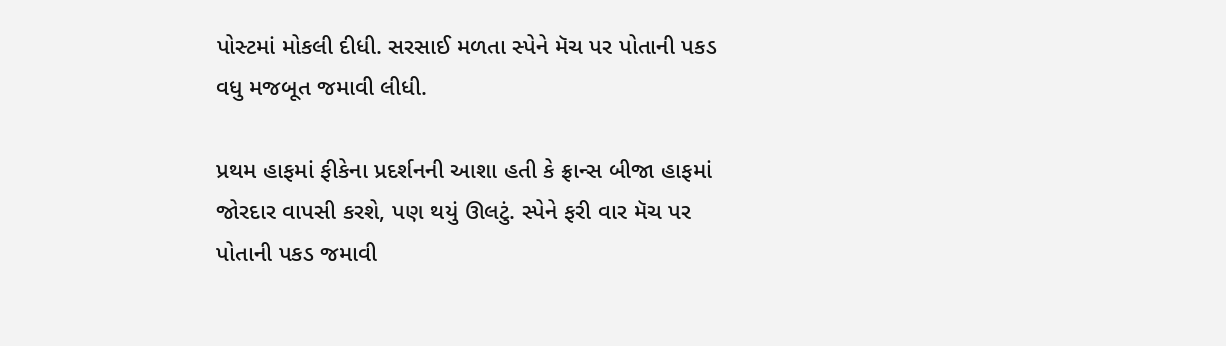પોસ્ટમાં મોકલી દીધી. સરસાઈ મળતા સ્પેને મૅચ પર પોતાની પકડ વધુ મજબૂત જમાવી લીધી.

પ્રથમ હાફમાં ફીકેના પ્રદર્શનની આશા હતી કે ફ્રાન્સ બીજા હાફમાં જોરદાર વાપસી કરશે, પણ થયું ઊલટું. સ્પેને ફરી વાર મૅચ પર પોતાની પકડ જમાવી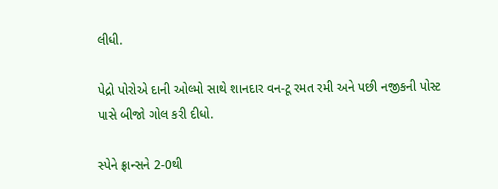લીધી.

પેદ્રો પોરોએ દાની ઓલ્મો સાથે શાનદાર વન-ટૂ રમત રમી અને પછી નજીકની પોસ્ટ પાસે બીજો ગોલ કરી દીધો.

સ્પેને ફ્રાન્સને 2-0થી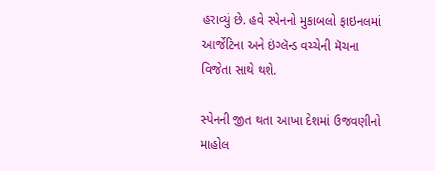હરાવ્યું છે. હવે સ્પેનનો મુકાબલો ફાઇનલમાં આર્જેટિના અને ઇંગ્લૅન્ડ વચ્ચેની મૅચના વિજેતા સાથે થશે.

સ્પેનની જીત થતા આખા દેશમાં ઉજવણીનો માહોલ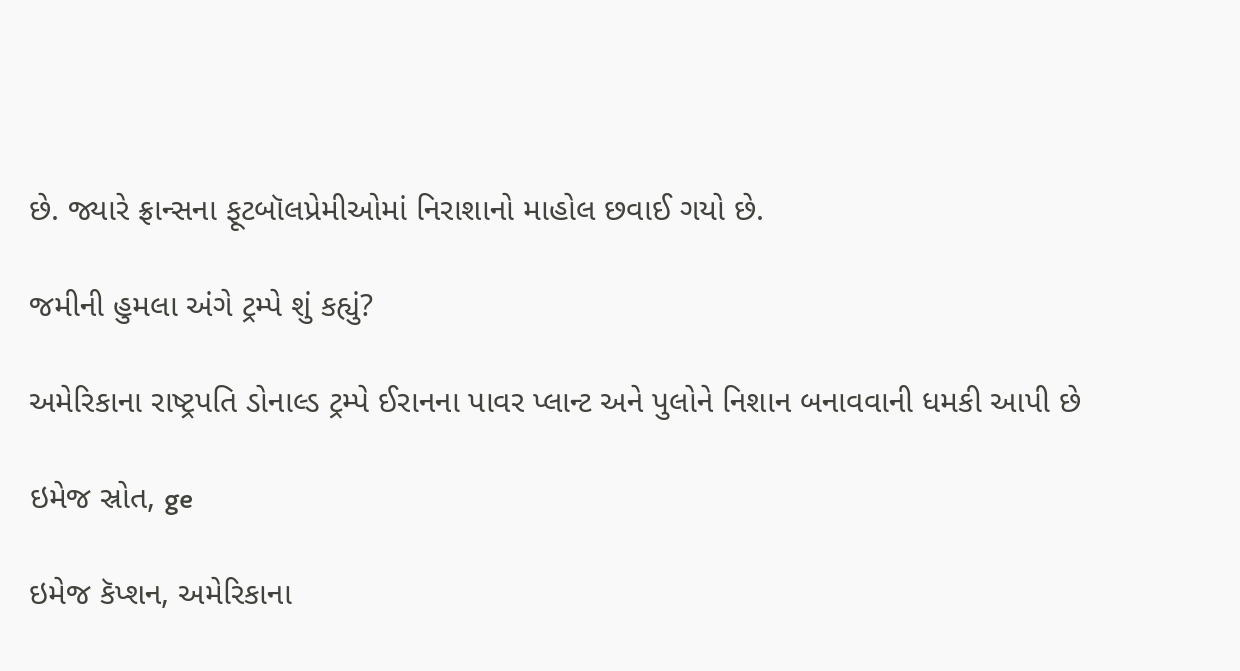છે. જ્યારે ફ્રાન્સના ફૂટબૉલપ્રેમીઓમાં નિરાશાનો માહોલ છવાઈ ગયો છે.

જમીની હુમલા અંગે ટ્રમ્પે શું કહ્યું?

અમેરિકાના રાષ્ટ્રપતિ ડોનાલ્ડ ટ્રમ્પે ઈરાનના પાવર પ્લાન્ટ અને પુલોને નિશાન બનાવવાની ધમકી આપી છે

ઇમેજ સ્રોત, ge

ઇમેજ કૅપ્શન, અમેરિકાના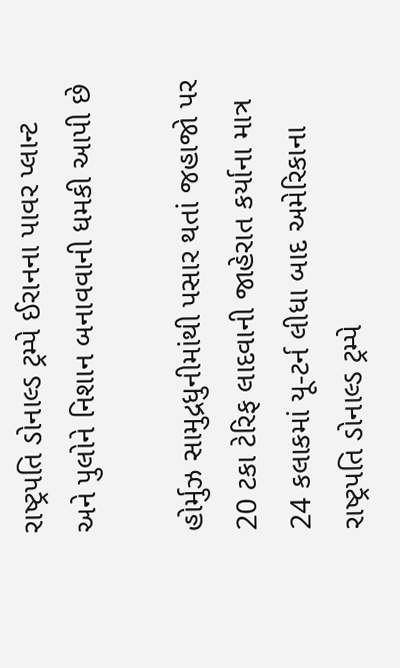રાષ્ટ્રપતિ ડોનાલ્ડ ટ્રમ્પે ઈરાનના પાવર પ્લાન્ટ અને પુલોને નિશાન બનાવવાની ધમકી આપી છે

હોર્મુઝ સામુદ્રધુનીમાંથી પસાર થતાં જહાજો પર 20 ટકા ટેરિફ લાદવાની જાહેરાત કર્યાના માત્ર 24 કલાકમાં યૂ-ટર્ન લીધા બાદ અમેરિકાના રાષ્ટ્રપતિ ડોનાલ્ડ ટ્રમ્પે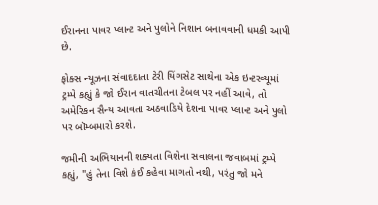ઈરાનના પાવર પ્લાન્ટ અને પુલોને નિશાન બનાવવાની ધમકી આપી છે.

ફોક્સ ન્યૂઝના સંવાદદાતા ટેરી યિંગસેટ સાથેના એક ઇન્ટરવ્યૂમાં ટ્રમ્પે કહ્યું કે જો ઈરાન વાતચીતના ટેબલ પર નહીં આવે, તો અમેરિકન સૈન્ય આવતા અઠવાડિયે દેશના પાવર પ્લાન્ટ અને પુલો પર બૉમ્બમારો કરશે.

જમીની અભિયાનની શક્યતા વિશેના સવાલના જવાબમાં ટ્રમ્પે કહ્યું, "હું તેના વિશે કંઈ કહેવા માગતો નથી, પરંતુ જો મને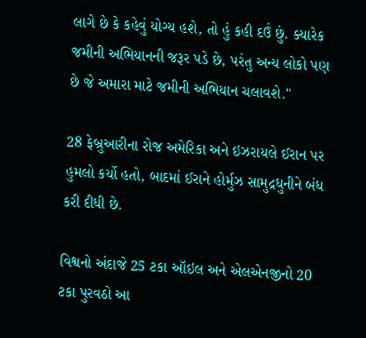લાગે છે કે કહેવું યોગ્ય હશે, તો હું કહી દઉં છું. ક્યારેક જમીની અભિયાનની જરૂર પડે છે, પરંતુ અન્ય લોકો પણ છે જે અમારા માટે જમીની અભિયાન ચલાવશે."

28 ફેબ્રુઆરીના રોજ અમેરિકા અને ઇઝરાયલે ઈરાન પર હુમલો કર્યો હતો, બાદમાં ઈરાને હોર્મુઝ સામુદ્રધુનીને બંધ કરી દીધી છે.

વિશ્વનો અંદાજે 25 ટકા ઑઇલ અને એલએનજીનો 20 ટકા પુરવઠો આ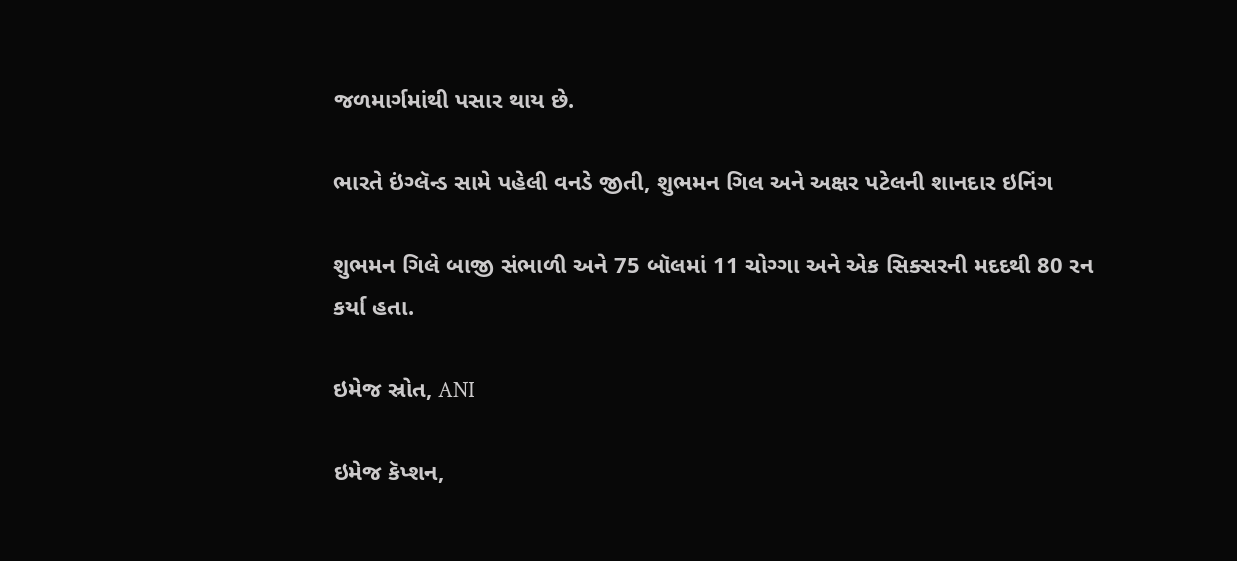જળમાર્ગમાંથી પસાર થાય છે.

ભારતે ઇંગ્લૅન્ડ સામે પહેલી વનડે જીતી, શુભમન ગિલ અને અક્ષર પટેલની શાનદાર ઇનિંગ

શુભમન ગિલે બાજી સંભાળી અને 75 બૉલમાં 11 ચોગ્ગા અને એક સિક્સરની મદદથી 80 રન કર્યા હતા.

ઇમેજ સ્રોત, ANI

ઇમેજ કૅપ્શન,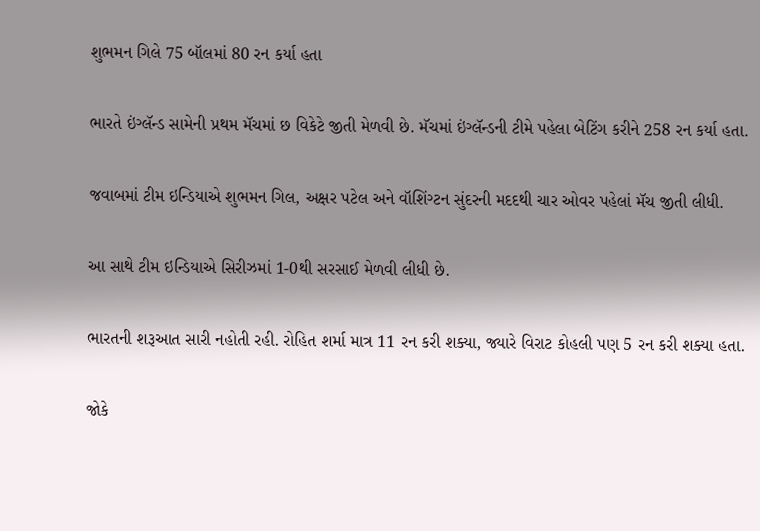શુભમન ગિલે 75 બૉલમાં 80 રન કર્યા હતા

ભારતે ઇંગ્લૅન્ડ સામેની પ્રથમ મૅચમાં છ વિકેટે જીતી મેળવી છે. મૅચમાં ઇંગ્લૅન્ડની ટીમે પહેલા બેટિંગ કરીને 258 રન કર્યા હતા.

જવાબમાં ટીમ ઇન્ડિયાએ શુભમન ગિલ, અક્ષર પટેલ અને વૉશિંગ્ટન સુંદરની મદદથી ચાર ઓવર પહેલાં મૅચ જીતી લીધી.

આ સાથે ટીમ ઇન્ડિયાએ સિરીઝમાં 1-0થી સરસાઈ મેળવી લીધી છે.

ભારતની શરૂઆત સારી નહોતી રહી. રોહિત શર્મા માત્ર 11 રન કરી શક્યા, જ્યારે વિરાટ કોહલી પણ 5 રન કરી શક્યા હતા.

જોકે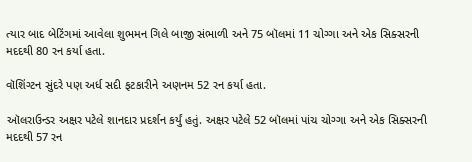ત્યાર બાદ બેટિંગમાં આવેલા શુભમન ગિલે બાજી સંભાળી અને 75 બૉલમાં 11 ચોગ્ગા અને એક સિક્સરની મદદથી 80 રન કર્યા હતા.

વૉશિંગ્ટન સુંદરે પણ અર્ધ સદી ફટકારીને અણનમ 52 રન કર્યા હતા.

ઑલરાઉન્ડર અક્ષર પટેલે શાનદાર પ્રદર્શન કર્યું હતું. અક્ષર પટેલે 52 બૉલમાં પાંચ ચોગ્ગા અને એક સિક્સરની મદદથી 57 રન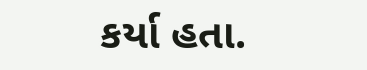કર્યા હતા.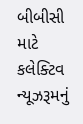બીબીસી માટે કલેક્ટિવ ન્યૂઝરૂમનું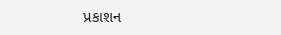પ્રકાશન